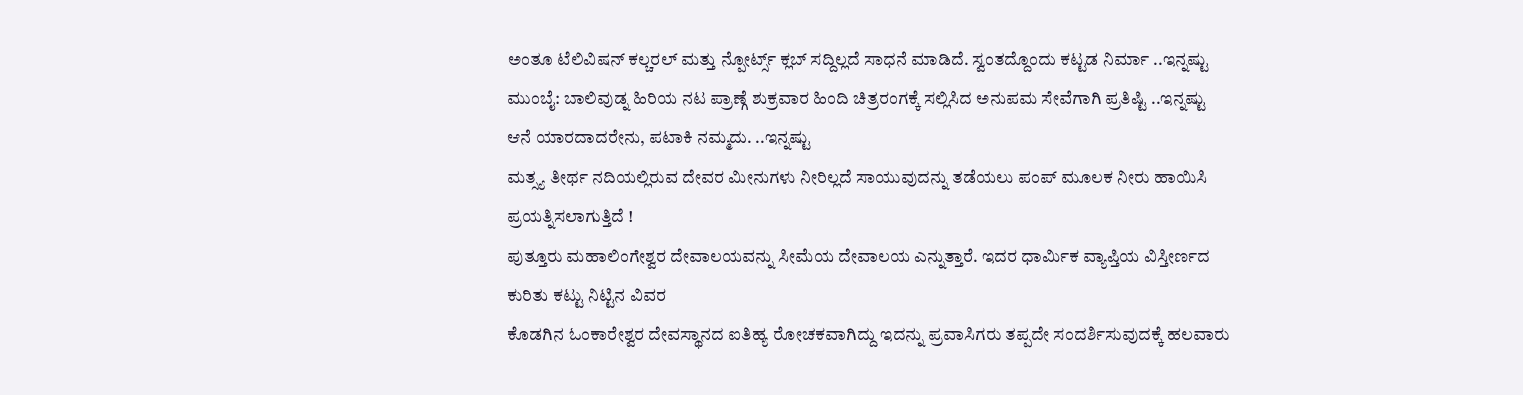ಅಂತೂ ಟೆಲಿವಿಷನ್ ಕಲ್ಚರಲ್ ಮತ್ತು ನ್ಪೋರ್ಟ್ಸ್ ಕ್ಲಬ್ ಸದ್ದಿಲ್ಲದೆ ಸಾಧನೆ ಮಾಡಿದೆ. ಸ್ವಂತದ್ದೊಂದು ಕಟ್ಟಡ ನಿರ್ಮಾ ..ಇನ್ನಷ್ಟು
ಮುಂಬೈ: ಬಾಲಿವುಡ್ನ ಹಿರಿಯ ನಟ ಪ್ರಾಣ್ಗೆ ಶುಕ್ರವಾರ ಹಿಂದಿ ಚಿತ್ರರಂಗಕ್ಕೆ ಸಲ್ಲಿಸಿದ ಅನುಪಮ ಸೇವೆಗಾಗಿ ಪ್ರತಿಷ್ಟಿ ..ಇನ್ನಷ್ಟು
ಆನೆ ಯಾರದಾದರೇನು, ಪಟಾಕಿ ನಮ್ಮದು. ..ಇನ್ನಷ್ಟು
ಮತ್ಸ್ಯ ತೀರ್ಥ ನದಿಯಲ್ಲಿರುವ ದೇವರ ಮೀನುಗಳು ನೀರಿಲ್ಲದೆ ಸಾಯುವುದನ್ನು ತಡೆಯಲು ಪಂಪ್ ಮೂಲಕ ನೀರು ಹಾಯಿಸಿ ಪ್ರಯತ್ನಿಸಲಾಗುತ್ತಿದೆ !
ಪುತ್ತೂರು ಮಹಾಲಿಂಗೇಶ್ವರ ದೇವಾಲಯವನ್ನು ಸೀಮೆಯ ದೇವಾಲಯ ಎನ್ನುತ್ತಾರೆ. ಇದರ ಧಾರ್ಮಿಕ ವ್ಯಾಪ್ತಿಯ ವಿಸ್ತೀರ್ಣದ ಕುರಿತು ಕಟ್ಟು ನಿಟ್ಟಿನ ವಿವರ
ಕೊಡಗಿನ ಓಂಕಾರೇಶ್ವರ ದೇವಸ್ಥಾನದ ಐತಿಹ್ಯ ರೋಚಕವಾಗಿದ್ದು ಇದನ್ನು ಪ್ರವಾಸಿಗರು ತಪ್ಪದೇ ಸಂದರ್ಶಿಸುವುದಕ್ಕೆ ಹಲವಾರು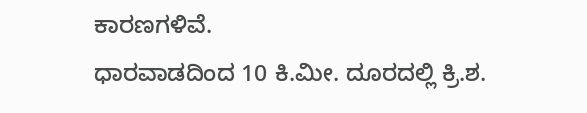ಕಾರಣಗಳಿವೆ.
ಧಾರವಾಡದಿಂದ 10 ಕಿ.ಮೀ. ದೂರದಲ್ಲಿ ಕ್ರಿ.ಶ.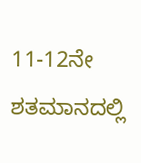11-12ನೇ ಶತಮಾನದಲ್ಲಿ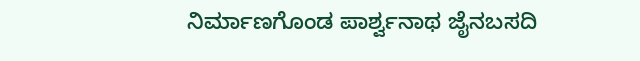ನಿರ್ಮಾಣಗೊಂಡ ಪಾರ್ಶ್ವನಾಥ ಜೈನಬಸದಿ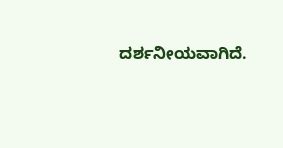ದರ್ಶನೀಯವಾಗಿದೆ.